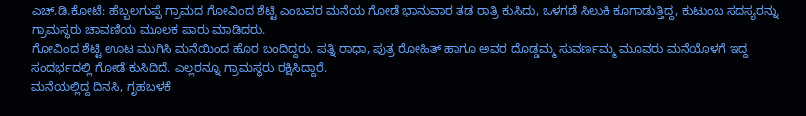ಎಚ್.ಡಿ.ಕೋಟೆ: ಹೆಬ್ಬಲಗುಪ್ಪೆ ಗ್ರಾಮದ ಗೋವಿಂದ ಶೆಟ್ಟಿ ಎಂಬವರ ಮನೆಯ ಗೋಡೆ ಭಾನುವಾರ ತಡ ರಾತ್ರಿ ಕುಸಿದು, ಒಳಗಡೆ ಸಿಲುಕಿ ಕೂಗಾಡುತ್ತಿದ್ದ, ಕುಟುಂಬ ಸದಸ್ಯರನ್ನು ಗ್ರಾಮಸ್ಥರು ಚಾವಣಿಯ ಮೂಲಕ ಪಾರು ಮಾಡಿದರು.
ಗೋವಿಂದ ಶೆಟ್ಟಿ ಊಟ ಮುಗಿಸಿ ಮನೆಯಿಂದ ಹೊರ ಬಂದಿದ್ದರು. ಪತ್ನಿ ರಾಧಾ, ಪುತ್ರ ರೋಹಿತ್ ಹಾಗೂ ಅವರ ದೊಡ್ಡಮ್ಮ ಸುವರ್ಣಮ್ಮ ಮೂವರು ಮನೆಯೊಳಗೆ ಇದ್ದ ಸಂದರ್ಭದಲ್ಲಿ ಗೋಡೆ ಕುಸಿದಿದೆ. ಎಲ್ಲರನ್ನೂ ಗ್ರಾಮಸ್ಥರು ರಕ್ಷಿಸಿದ್ದಾರೆ.
ಮನೆಯಲ್ಲಿದ್ದ ದಿನಸಿ, ಗೃಹಬಳಕೆ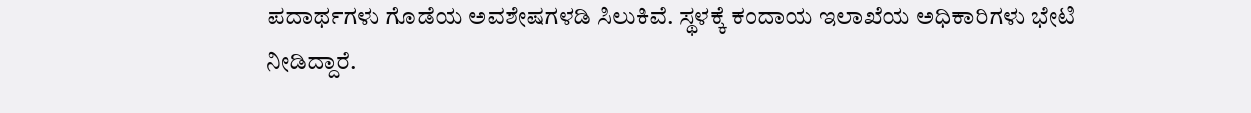ಪದಾರ್ಥಗಳು ಗೊಡೆಯ ಅವಶೇಷಗಳಡಿ ಸಿಲುಕಿವೆ. ಸ್ಥಳಕ್ಕೆ ಕಂದಾಯ ಇಲಾಖೆಯ ಅಧಿಕಾರಿಗಳು ಭೇಟಿ ನೀಡಿದ್ದಾರೆ.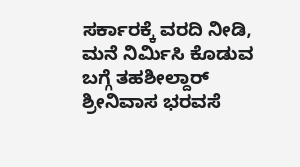ಸರ್ಕಾರಕ್ಕೆ ವರದಿ ನೀಡಿ, ಮನೆ ನಿರ್ಮಿಸಿ ಕೊಡುವ ಬಗ್ಗೆ ತಹಶೀಲ್ದಾರ್ ಶ್ರೀನಿವಾಸ ಭರವಸೆ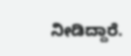ನೀಡಿದ್ದಾರೆ.